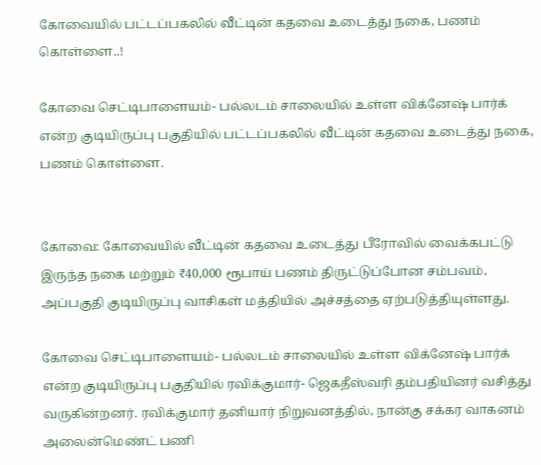கோவையில் பட்டப்பகலில் வீட்டின் கதவை உடைத்து நகை, பணம் கொள்ளை..!

கோவை செட்டிபாளையம்- பல்லடம் சாலையில் உள்ள விக்னேஷ் பார்க் என்ற குடியிருப்பு பகுதியில் பட்டப்பகலில் வீட்டின் கதவை உடைத்து நகை, பணம் கொள்ளை.


கோவை: கோவையில் வீட்டின் கதவை உடைத்து பீரோவில் வைக்கபட்டு இருந்த நகை மற்றும் ₹40,000 ரூபாய் பணம் திருட்டுப்போன சம்பவம், அப்பகுதி குடியிருப்பு வாசிகள் மத்தியில் அச்சத்தை ஏற்படுத்தியுள்ளது.

கோவை செட்டிபாளையம்- பல்லடம் சாலையில் உள்ள விக்னேஷ் பார்க் என்ற குடியிருப்பு பகுதியில் ரவிக்குமார்- ஜெகதீஸ்வரி தம்பதியினர் வசித்து வருகின்றனர். ரவிக்குமார் தனியார் நிறுவனத்தில், நான்கு சக்கர வாகனம் அலைன்மெண்ட் பணி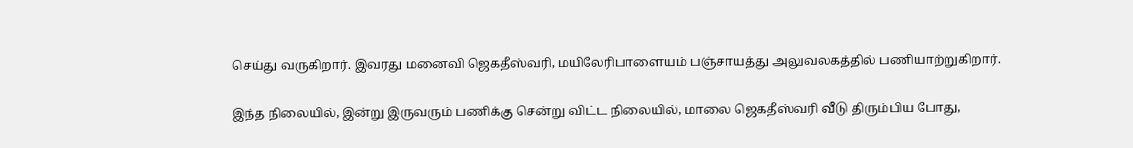செய்து வருகிறார். இவரது மனைவி ஜெகதீஸ்வரி, மயிலேரிபாளையம் பஞ்சாயத்து அலுவலகத்தில் பணியாற்றுகிறார்.

இந்த நிலையில், இன்று இருவரும் பணிக்கு சென்று விட்ட நிலையில், மாலை ஜெகதீஸ்வரி வீடு திரும்பிய போது,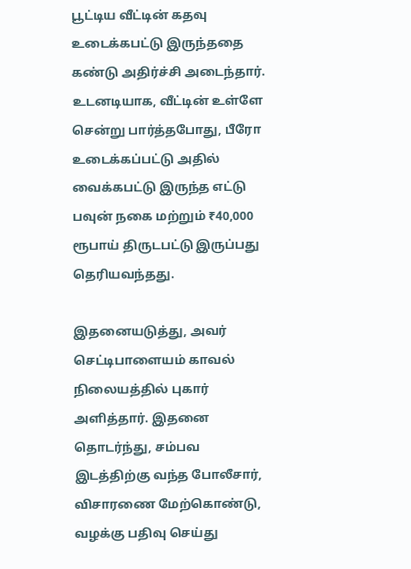பூட்டிய வீட்டின் கதவு உடைக்கபட்டு இருந்ததை கண்டு அதிர்ச்சி அடைந்தார். உடனடியாக, வீட்டின் உள்ளே சென்று பார்த்தபோது, பீரோ உடைக்கப்பட்டு அதில் வைக்கபட்டு இருந்த எட்டு பவுன் நகை மற்றும் ₹40,000 ரூபாய் திருடபட்டு இருப்பது தெரியவந்தது.

இதனையடுத்து, அவர் செட்டிபாளையம் காவல் நிலையத்தில் புகார் அளித்தார். இதனை தொடர்ந்து, சம்பவ இடத்திற்கு வந்த போலீசார், விசாரணை மேற்கொண்டு, வழக்கு பதிவு செய்து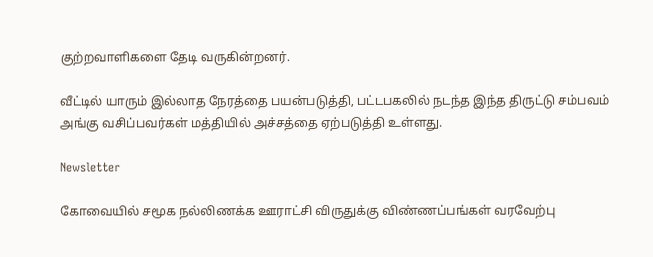குற்றவாளிகளை தேடி வருகின்றனர்.

வீட்டில் யாரும் இல்லாத நேரத்தை பயன்படுத்தி, பட்டபகலில் நடந்த இந்த திருட்டு சம்பவம் அங்கு வசிப்பவர்கள் மத்தியில் அச்சத்தை ஏற்படுத்தி உள்ளது.

Newsletter

கோவையில் சமூக நல்லிணக்க ஊராட்சி விருதுக்கு விண்ணப்பங்கள் வரவேற்பு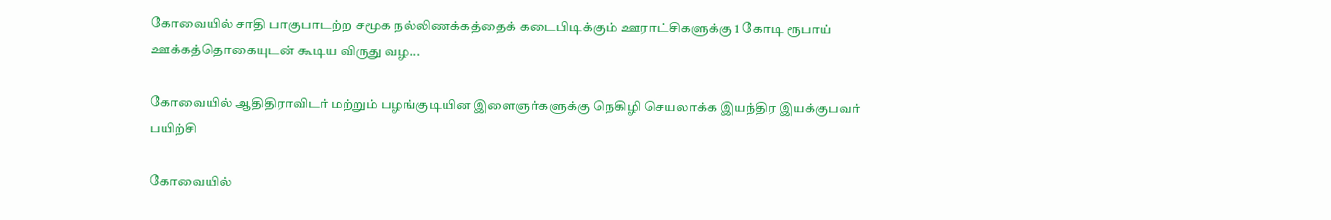கோவையில் சாதி பாகுபாடற்ற சமூக நல்லிணக்கத்தைக் கடைபிடிக்கும் ஊராட்சிகளுக்கு 1 கோடி ரூபாய் ஊக்கத்தொகையுடன் கூடிய விருது வழ...

கோவையில் ஆதிதிராவிடர் மற்றும் பழங்குடியின இளைஞர்களுக்கு நெகிழி செயலாக்க இயந்திர இயக்குபவர் பயிற்சி

கோவையில்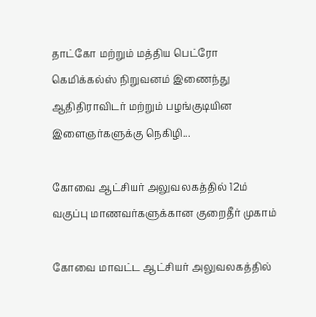தாட்கோ மற்றும் மத்திய பெட்ரோ கெமிக்கல்ஸ் நிறுவனம் இணைந்து ஆதிதிராவிடர் மற்றும் பழங்குடியின இளைஞர்களுக்கு நெகிழி...

கோவை ஆட்சியர் அலுவலகத்தில் 12ம் வகுப்பு மாணவர்களுக்கான குறைதீர் முகாம்

கோவை மாவட்ட ஆட்சியர் அலுவலகத்தில்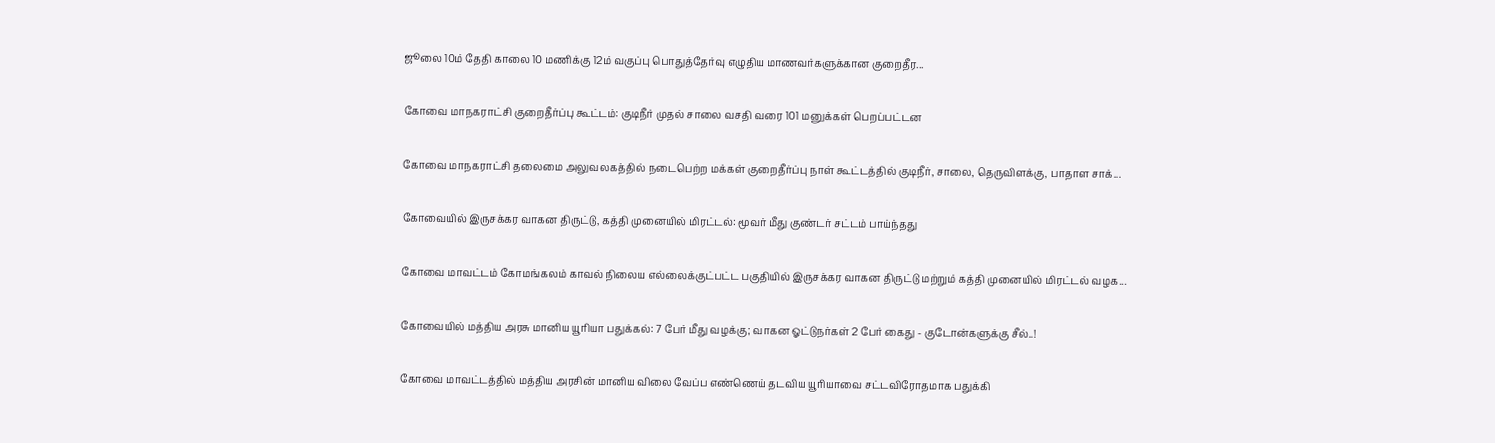ஜூலை 10ம் தேதி காலை 10 மணிக்கு 12ம் வகுப்பு பொதுத்தேர்வு எழுதிய மாணவர்களுக்கான குறைதீர...

கோவை மாநகராட்சி குறைதீர்ப்பு கூட்டம்: குடிநீர் முதல் சாலை வசதி வரை 101 மனுக்கள் பெறப்பட்டன

கோவை மாநகராட்சி தலைமை அலுவலகத்தில் நடைபெற்ற மக்கள் குறைதீர்ப்பு நாள் கூட்டத்தில் குடிநீர், சாலை, தெருவிளக்கு, பாதாள சாக்...

கோவையில் இருசக்கர வாகன திருட்டு, கத்தி முனையில் மிரட்டல்: மூவர் மீது குண்டர் சட்டம் பாய்ந்தது

கோவை மாவட்டம் கோமங்கலம் காவல் நிலைய எல்லைக்குட்பட்ட பகுதியில் இருசக்கர வாகன திருட்டு மற்றும் கத்தி முனையில் மிரட்டல் வழக...

கோவையில் மத்திய அரசு மானிய யூரியா பதுக்கல்: 7 பேர் மீது வழக்கு; வாகன ஓட்டுநர்கள் 2 பேர் கைது - குடோன்களுக்கு சீல்..!

கோவை மாவட்டத்தில் மத்திய அரசின் மானிய விலை வேப்ப எண்ணெய் தடவிய யூரியாவை சட்டவிரோதமாக பதுக்கி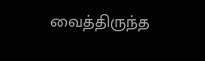வைத்திருந்த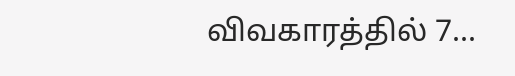விவகாரத்தில் 7...